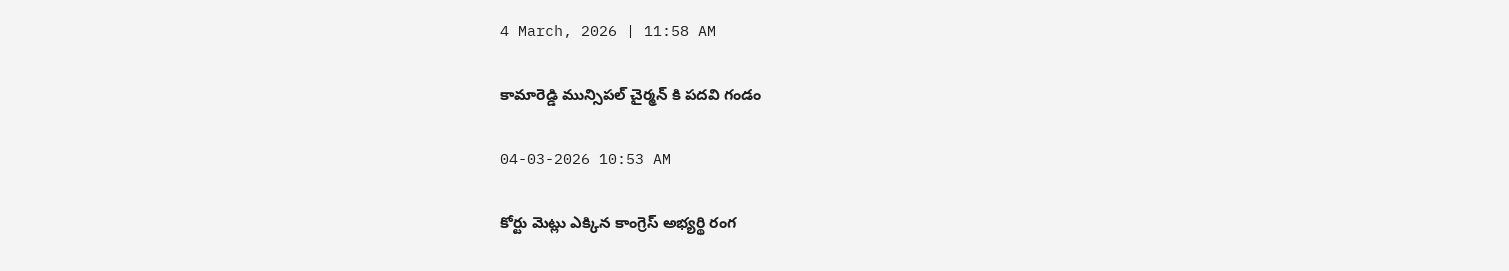4 March, 2026 | 11:58 AM

కామారెడ్డి మున్సిపల్ చైర్మన్ కి పదవి గండం

04-03-2026 10:53 AM

కోర్టు మెట్లు ఎక్కిన కాంగ్రెస్ అభ్యర్థి రంగ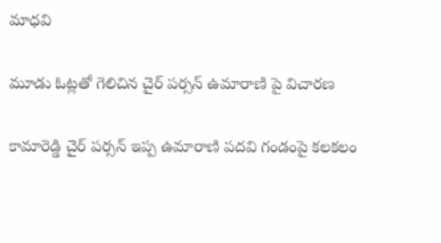మాధవి

మూడు ఓట్లతో గెలిచిన చైర్ పర్సన్ ఉమారాణి పై విచారణ

కామారెడ్డి చైర్ పర్సన్ ఇప్ప ఉమారాణి పదవి గండంపై కలకలం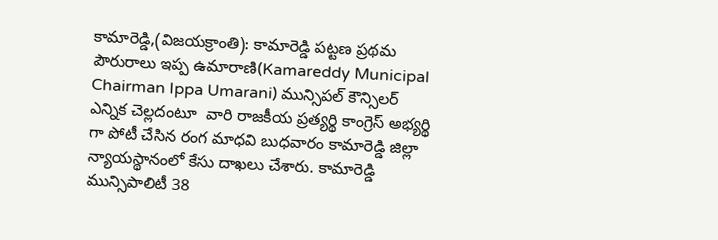కామారెడ్డి,(విజయక్రాంతి): కామారెడ్డి పట్టణ ప్రథమ పౌరురాలు ఇప్ప ఉమారాణి(Kamareddy Municipal Chairman Ippa Umarani) మున్సిపల్ కౌన్సిలర్  ఎన్నిక చెల్లదంటూ  వారి రాజకీయ ప్రత్యర్థి కాంగ్రెస్ అభ్యర్థి గా పోటీ చేసిన రంగ మాధవి బుధవారం కామారెడ్డి జిల్లా న్యాయస్థానంలో కేసు దాఖలు చేశారు. కామారెడ్డి మున్సిపాలిటీ 38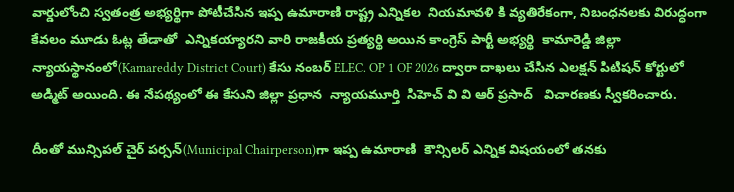వార్డులోంచి స్వతంత్ర అభ్యర్థిగా పోటీచేసిన ఇప్ప ఉమారాణి రాష్ట్ర ఎన్నికల  నియమావళి కి వ్యతిరేకంగా, నిబంధనలకు విరుద్ధంగా కేవలం మూడు ఓట్ల తేడాతో  ఎన్నికయ్యారని వారి రాజకీయ ప్రత్యర్థి అయిన కాంగ్రెస్ పార్టీ అభ్యర్థి  కామారెడ్డి జిల్లా న్యాయస్థానంలో(Kamareddy District Court) కేసు నంబర్ ELEC. OP 1 OF 2026 ద్వారా దాఖలు చేసిన ఎలక్షన్ పిటిషన్ కోర్టులో అడ్మిట్ అయింది. ఈ నేపథ్యంలో ఈ కేసుని జిల్లా ప్రధాన  న్యాయమూర్తి  సిహెచ్ వి వి ఆర్ ప్రసాద్   విచారణకు స్వీకరించారు.

దీంతో మున్సిపల్ చైర్ పర్సన్(Municipal Chairperson)గా ఇప్ప ఉమారాణి  కౌన్సిలర్ ఎన్నిక విషయంలో తనకు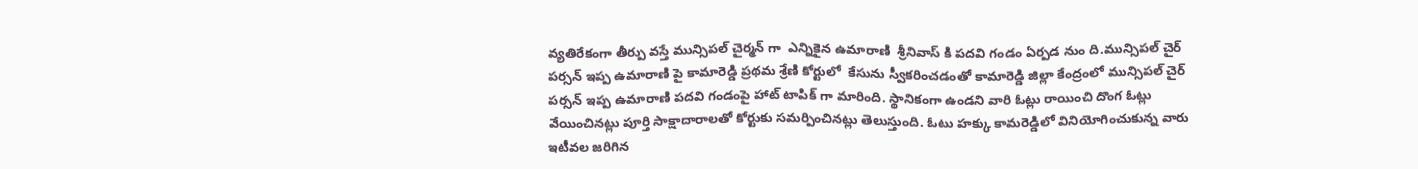వ్యతిరేకంగా తీర్పు వస్తే మున్సిపల్ చైర్మన్ గా  ఎన్నికైన ఉమారాణి  శ్రీనివాస్ కి పదవి గండం ఏర్పడ నుం ది.మున్సిపల్ చైర్ పర్సన్ ఇప్ప ఉమారాణి పై కామారెడ్డి ప్రథమ శ్రేణి కోర్టులో  కేసును స్వీకరించడంతో కామారెడ్డి జిల్లా కేంద్రంలో మున్సిపల్ చైర్ పర్సన్ ఇప్ప ఉమారాణి పదవి గండంపై హాట్ టాపిక్ గా మారింది. స్థానికంగా ఉండని వారి ఓట్లు రాయించి దొంగ ఓట్లు వేయించినట్లు పూర్తి సాక్షాదారాలతో కోర్టుకు సమర్పించినట్లు తెలుస్తుంది. ఓటు హక్కు కామరెడ్డిలో వినియోగించుకున్న వారు ఇటీవల జరిగిన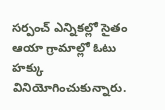సర్పంచ్ ఎన్నికల్లో సైతం ఆయా గ్రామాల్లో ఓటు హక్కు వినియోగించుకున్నారు.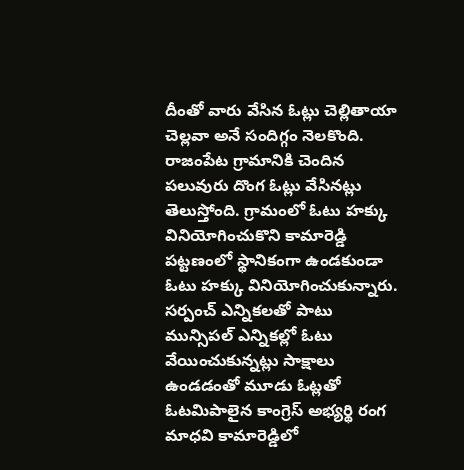దీంతో వారు వేసిన ఓట్లు చెల్లితాయా చెల్లవా అనే సందిగ్గం నెలకొంది. రాజంపేట గ్రామానికి చెందిన పలువురు దొంగ ఓట్లు వేసినట్లు తెలుస్తోంది. గ్రామంలో ఓటు హక్కు వినియోగించుకొని కామారెడ్డి పట్టణంలో స్థానికంగా ఉండకుండా ఓటు హక్కు వినియోగించుకున్నారు. సర్పంచ్ ఎన్నికలతో పాటు మున్సిపల్ ఎన్నికల్లో ఓటు వేయించుకున్నట్లు సాక్షాలు ఉండడంతో మూడు ఓట్లతో ఓటమిపాలైన కాంగ్రెస్ అభ్యర్థి రంగ మాధవి కామారెడ్డిలో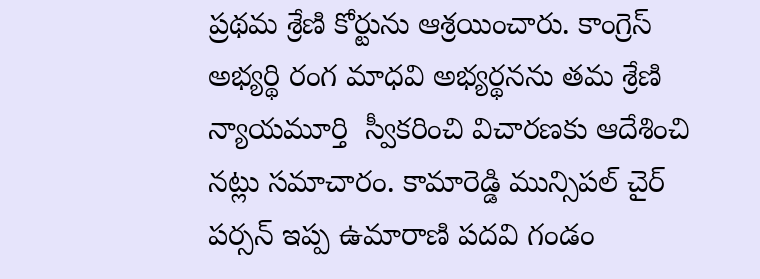ప్రథమ శ్రేణి కోర్టును ఆశ్రయించారు. కాంగ్రెస్ అభ్యర్థి రంగ మాధవి అభ్యర్థనను తమ శ్రేణి న్యాయమూర్తి  స్వీకరించి విచారణకు ఆదేశించి నట్లు సమాచారం. కామారెడ్డి మున్సిపల్ చైర్ పర్సన్ ఇప్ప ఉమారాణి పదవి గండం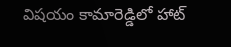విషయం కామారెడ్డిలో హాట్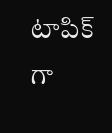టాపిక్ గా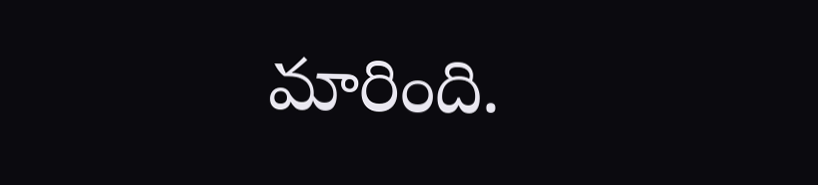మారింది.